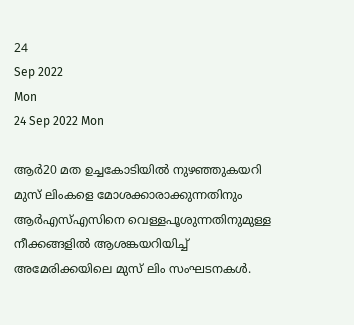24
Sep 2022
Mon
24 Sep 2022 Mon

ആർ20 മത ഉച്ചകോടിയിൽ നുഴഞ്ഞുകയറി മുസ് ലിംകളെ മോശക്കാരാക്കുന്നതിനും ആർഎസ്എസിനെ വെള്ളപൂശുന്നതിനുമുള്ള നീക്കങ്ങളിൽ ആശങ്കയറിയിച്ച് അമേരിക്കയിലെ മുസ് ലിം സംഘടനകൾ.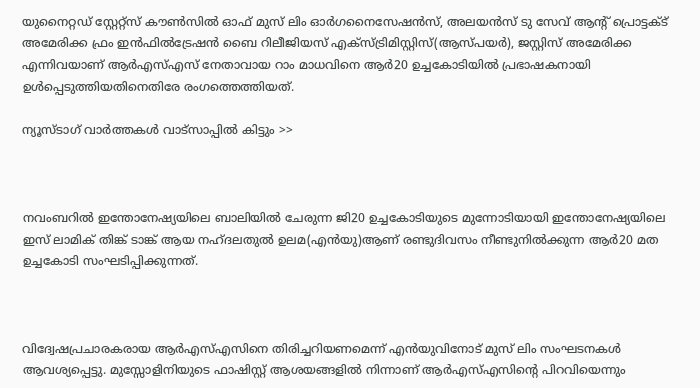യുനൈറ്റഡ് സ്റ്റേറ്റ്സ് കൗൺസിൽ ഓഫ് മുസ് ലിം ഓർഗനൈസേഷൻസ്, അലയൻസ് ടു സേവ് ആന്റ് പ്രൊട്ടക്ട് അമേരിക്ക ഫ്രം ഇൻഫിൽട്രേഷൻ ബൈ റിലീജിയസ് എക്സ്ട്രിമിസ്റ്റിസ്(ആസ്പയർ), ജസ്റ്റിസ് അമേരിക്ക എന്നിവയാണ് ആർഎസ്എസ് നേതാവായ റാം മാധവിനെ ആർ20 ഉച്ചകോടിയിൽ പ്രഭാഷകനായി ഉൾപ്പെടുത്തിയതിനെതിരേ രംഗത്തെത്തിയത്.

ന്യൂസ്ടാഗ് വാര്‍ത്തകള്‍ വാട്‌സാപ്പില്‍ കിട്ടും >>



നവംബറിൽ ഇന്തോനേഷ്യയിലെ ബാലിയിൽ ചേരുന്ന ജി20 ഉച്ചകോടിയുടെ മുന്നോടിയായി ഇന്തോനേഷ്യയിലെ ഇസ് ലാമിക് തിങ്ക് ടാങ്ക് ആയ നഹ്ദലതുൽ ഉലമ(എൻയു)ആണ് രണ്ടുദിവസം നീണ്ടുനിൽക്കുന്ന ആർ20 മത ഉച്ചകോടി സംഘടിപ്പിക്കുന്നത്.



വിദ്വേഷപ്രചാരകരായ ആർഎസ്എസിനെ തിരിച്ചറിയണമെന്ന് എൻയുവിനോട് മുസ് ലിം സംഘടനകൾ ആവശ്യപ്പെട്ടു. മുസ്സോളിനിയുടെ ഫാഷിസ്റ്റ് ആശയങ്ങളിൽ നിന്നാണ് ആർഎസ്എസിന്റെ പിറവിയെന്നും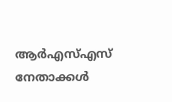ആർഎസ്എസ് നേതാക്കൾ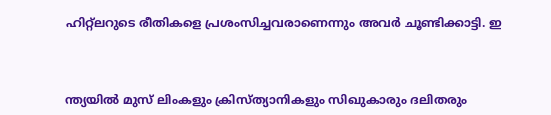ഹിറ്റ്ലറുടെ രീതികളെ പ്രശംസിച്ചവരാണെന്നും അവർ ചൂണ്ടിക്കാട്ടി. ഇ



ന്ത്യയിൽ മുസ് ലിംകളും ക്രിസ്ത്യാനികളും സിഖുകാരും ദലിതരും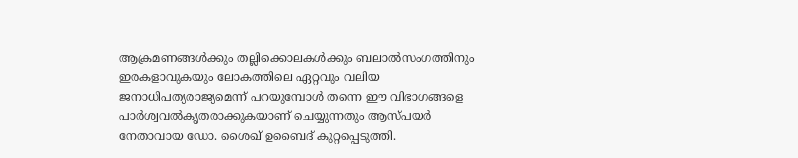ആക്രമണങ്ങൾക്കും തല്ലിക്കൊലകൾക്കും ബലാൽസംഗത്തിനും ഇരകളാവുകയും ലോകത്തിലെ ഏറ്റവും വലിയ ജനാധിപത്യരാജ്യമെന്ന് പറയുമ്പോൾ തന്നെ ഈ വിഭാഗങ്ങളെ പാർശ്വവൽകൃതരാക്കുകയാണ് ചെയ്യുന്നതും ആസ്പയർ നേതാവായ ഡോ. ശൈഖ് ഉബൈദ് കുറ്റപ്പെടുത്തി.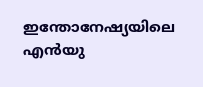ഇന്തോനേഷ്യയിലെ എൻയു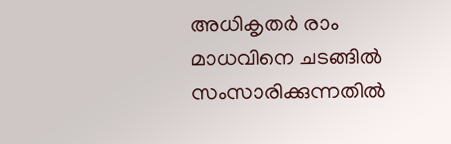അധികൃതർ രാം മാധവിനെ ചടങ്ങിൽ സംസാരിക്കുന്നതിൽ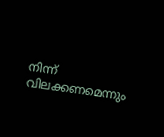നിന്ന് വിലക്കണമെന്നും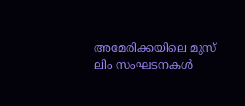അമേരിക്കയിലെ മുസ് ലിം സംഘടനകൾ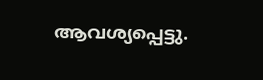ആവശ്യപ്പെട്ടു.